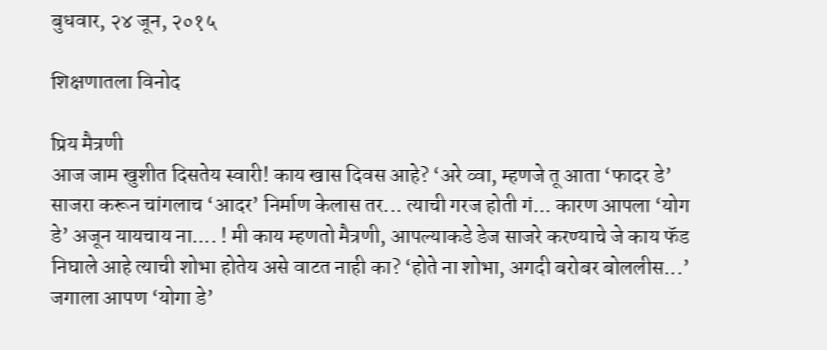बुधवार, २४ जून, २०१५

शिक्षणातला विनोद

प्रिय मैत्रणी
आज जाम खुशीत दिसतेय स्वारी! काय खास दिवस आहे? ‘अरे व्वा, म्हणजे तू आता ‘फादर डे’ साजरा करून चांगलाच ‘आदर’ निर्माण केलास तर... त्याची गरज होती गं... कारण आपला ‘योग डे’ अजून यायचाय ना.... ! मी काय म्हणतो मैत्रणी, आपल्याकडे डेज साजरे करण्याचे जे काय फॅड निघाले आहे त्याची शोभा होतेय असे वाटत नाही का? ‘होते ना शोभा, अगदी बरोबर बोललीस...’ जगाला आपण ‘योगा डे’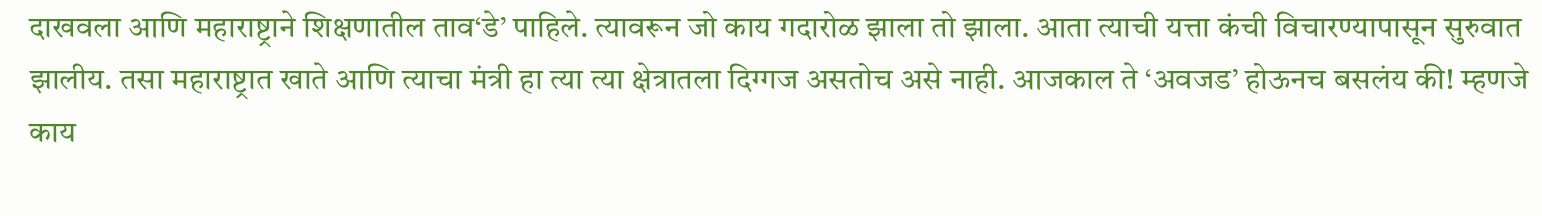दाखवला आणि महाराष्ट्राने शिक्षणातील ताव‘डे’ पाहिले. त्यावरून जो काय गदारोळ झाला तो झाला. आता त्याची यत्ता कंची विचारण्यापासून सुरुवात झालीय. तसा महाराष्ट्रात खाते आणि त्याचा मंत्री हा त्या त्या क्षेत्रातला दिग्गज असतोच असे नाही. आजकाल ते ‘अवजड’ होऊनच बसलंय की! म्हणजे काय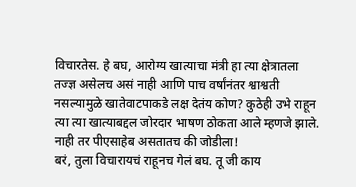विचारतेस. हे बघ, आरोग्य खात्याचा मंत्री हा त्या क्षेत्रातला तज्ज्ञ असेलच असं नाही आणि पाच वर्षांनंतर श्वाश्वती नसल्यामुळे खातेवाटपाकडे लक्ष देतंय कोण? कुठेही उभे राहून त्या त्या खात्याबद्दल जोरदार भाषण ठोकता आले म्हणजे झाले. नाही तर पीएसाहेब असतातच की जोडीला!
बरं, तुला विचारायचं राहूनच गेलं बघ. तू जी काय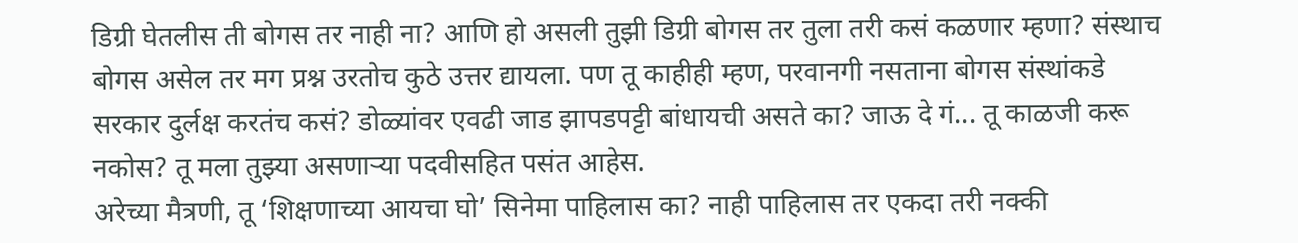डिग्री घेतलीस ती बोगस तर नाही ना? आणि हो असली तुझी डिग्री बोगस तर तुला तरी कसं कळणार म्हणा? संस्थाच बोगस असेल तर मग प्रश्न उरतोच कुठे उत्तर द्यायला. पण तू काहीही म्हण, परवानगी नसताना बोगस संस्थांकडे सरकार दुर्लक्ष करतंच कसं? डोळ्यांवर एवढी जाड झापडपट्टी बांधायची असते का? जाऊ दे गं... तू काळजी करू नकोस? तू मला तुझ्या असणाऱ्या पदवीसहित पसंत आहेस.
अरेच्या मैत्रणी, तू ‘शिक्षणाच्या आयचा घो’ सिनेमा पाहिलास का? नाही पाहिलास तर एकदा तरी नक्की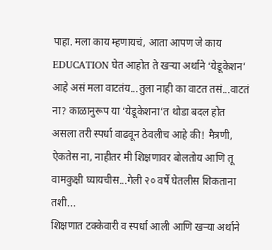पाहा. मला काय म्हणायचं, आता आपण जे काय EDUCATION घेत आहोत ते खऱ्या अर्थाने ‘येडूकेशन’ आहे असं मला वाटतंय...तुला नाही का वाटत तसं...वाटतं ना? काळानुरूप या ‘येडूकेशना’त थोडा बदल होत असला तरी स्पर्धा वाढवून ठेवलीच आहे की! मैत्रणी, ऐकतेस ना, नाहीतर मी शिक्षणावर बोलतोय आणि तू वामकुक्षी घ्यायचीस...गेली २० वर्षे घेतलीस शिकताना तशी...
शिक्षणात टक्केवारी व स्पर्धा आली आणि खऱ्या अर्थाने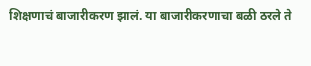शिक्षणाचं बाजारीकरण झालं. या बाजारीकरणाचा बळी ठरले ते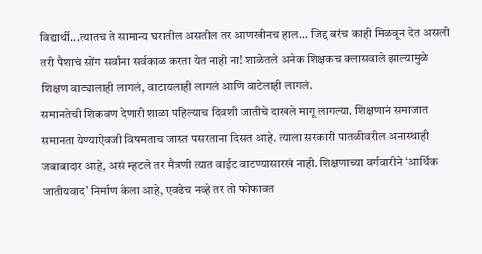विद्यार्थी...त्यातच ते सामान्य घरातील असतील तर आणखीनच हाल... जिद्द बरंच काही मिळवून देत असली तरी पैशाचं सोंग सर्वांना सर्वकाळ करता येत नाही ना! शाळेतले अनेक शिक्षकच क्लासवाले झाल्यामुळे शिक्षण वाट्यालाही लागलं, वाटायलाही लागलं आणि वाटेलाही लागलं.
समानतेची शिकवण देणारी शाळा पहिल्याच दिवशी जातीचे दाखले मागू लागल्या. शिक्षणानं समाजात समानता येण्याऐवजी विषमताच जास्त पसरताना दिसत आहे. त्याला सरकारी पातळीवरील अनास्थाही जबाबादार आहे, असं म्हटले तर मैत्रणी त्यात वाईट वाटण्यासारखं नाही. शिक्षणाच्या वर्गवारीने ‘आर्थिक जातीयवाद’ निर्माण केला आहे, एवढेच नव्हे तर तो फोफावत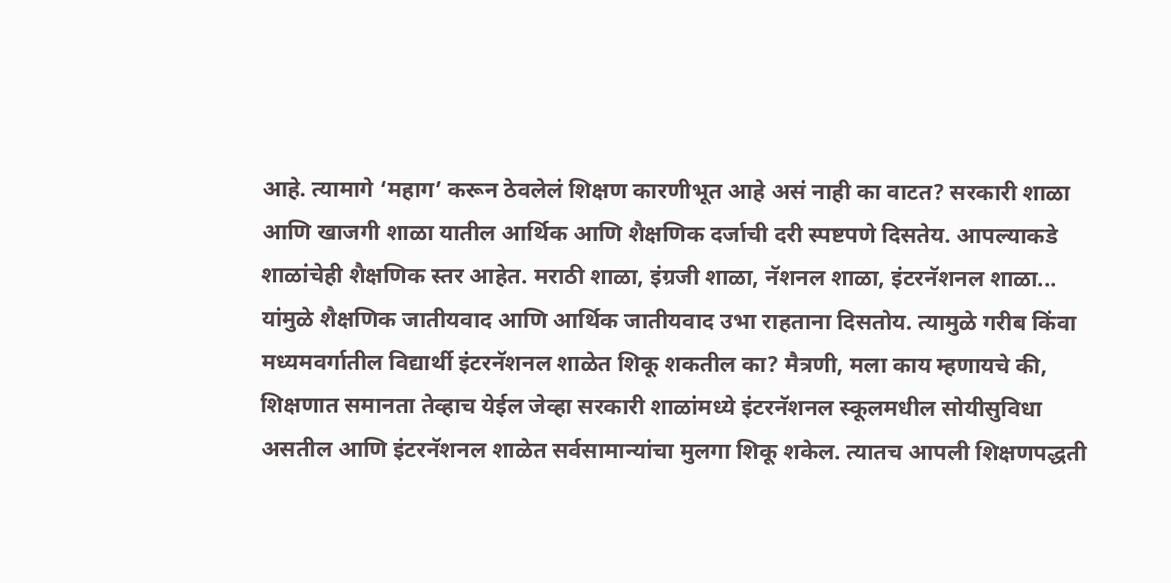आहे. त्यामागे ‘महाग’ करून ठेवलेलं शिक्षण कारणीभूत आहे असं नाही का वाटत? सरकारी शाळा आणि खाजगी शाळा यातील आर्थिक आणि शैक्षणिक दर्जाची दरी स्पष्टपणे दिसतेय. आपल्याकडे शाळांचेही शैक्षणिक स्तर आहेत. मराठी शाळा, इंग्रजी शाळा, नॅशनल शाळा, इंटरनॅशनल शाळा... यांमुळे शैक्षणिक जातीयवाद आणि आर्थिक जातीयवाद उभा राहताना दिसतोय. त्यामुळे गरीब किंवा मध्यमवर्गातील विद्यार्थी इंटरनॅशनल शाळेत शिकू शकतील का? मैत्रणी, मला काय म्हणायचे की, शिक्षणात समानता तेव्हाच येईल जेव्हा सरकारी शाळांमध्ये इंटरनॅशनल स्कूलमधील सोयीसुविधा असतील आणि इंटरनॅशनल शाळेत सर्वसामान्यांचा मुलगा शिकू शकेल. त्यातच आपली शिक्षणपद्धती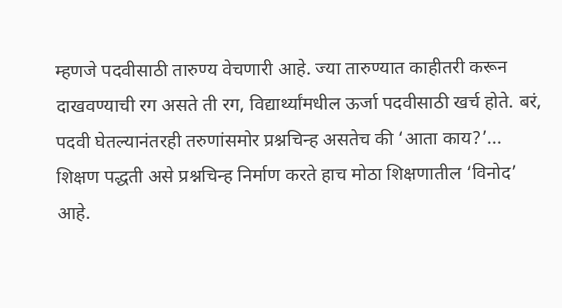म्हणजे पदवीसाठी तारुण्य वेचणारी आहे. ज्या तारुण्यात काहीतरी करून दाखवण्याची रग असते ती रग, विद्यार्थ्यांमधील ऊर्जा पदवीसाठी खर्च होते. बरं, पदवी घेतल्यानंतरही तरुणांसमोर प्रश्नचिन्ह असतेच की ‘आता काय?’... शिक्षण पद्धती असे प्रश्नचिन्ह निर्माण करते हाच मोठा शिक्षणातील ‘विनोद’ आहे.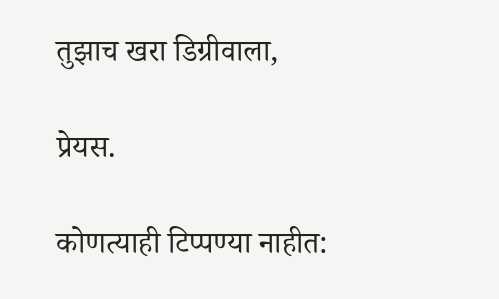तुझाच खरा डिग्रीवाला,

प्रेयस.

कोणत्याही टिप्पण्‍या नाहीत: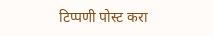टिप्पणी पोस्ट करा